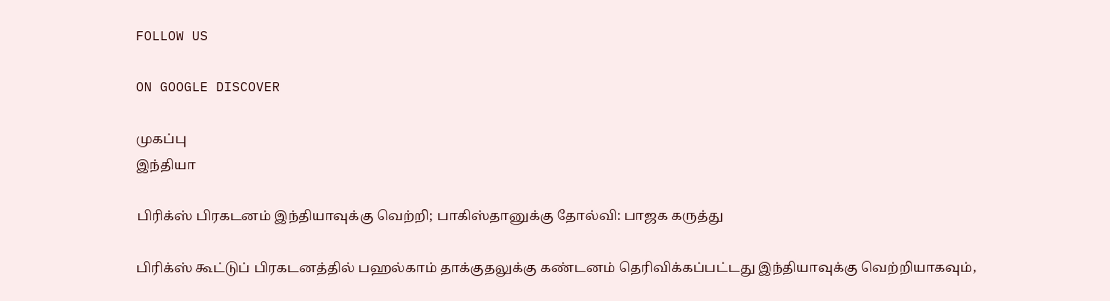FOLLOW US

ON GOOGLE DISCOVER

முகப்பு
இந்தியா

பிரிக்ஸ் பிரகடனம் இந்தியாவுக்கு வெற்றி; பாகிஸ்தானுக்கு தோல்வி: பாஜக கருத்து

பிரிக்ஸ் கூட்டுப் பிரகடனத்தில் பஹல்காம் தாக்குதலுக்கு கண்டனம் தெரிவிக்கப்பட்டது இந்தியாவுக்கு வெற்றியாகவும்,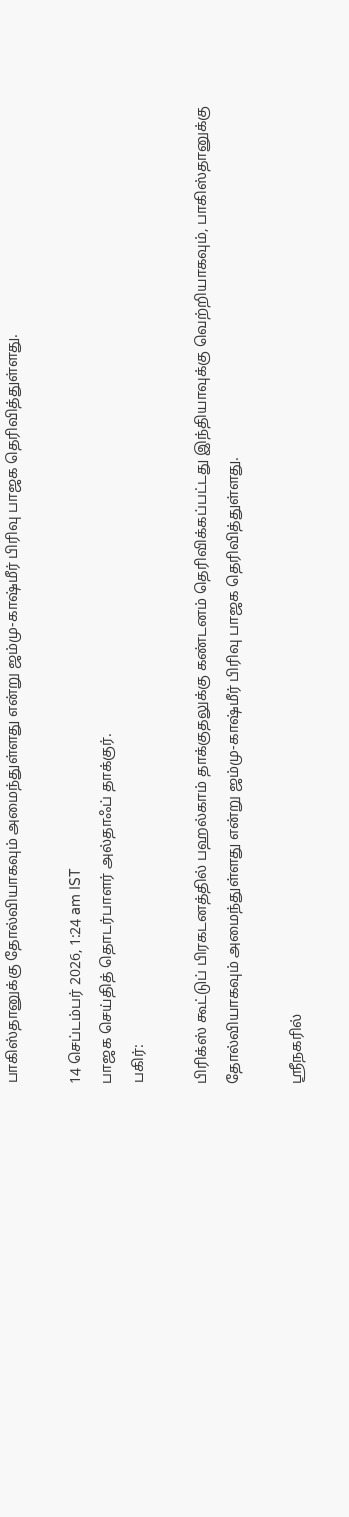பாகிஸ்தானுக்கு தோல்வியாகவும் அமைந்துள்ளது என்று ஜம்மு-காஷ்மீர் பிரிவு பாஜக தெரிவித்துள்ளது.

14 செப்டம்பர் 2026, 1:24 am IST
பாஜக செய்தித் தொடர்பாளர் அல்தாஃப் தாக்குர்.
பகிர்:

பிரிக்ஸ் கூட்டுப் பிரகடனத்தில் பஹல்காம் தாக்குதலுக்கு கண்டனம் தெரிவிக்கப்பட்டது இந்தியாவுக்கு வெற்றியாகவும், பாகிஸ்தானுக்கு தோல்வியாகவும் அமைந்துள்ளது என்று ஜம்மு-காஷ்மீர் பிரிவு பாஜக தெரிவித்துள்ளது.

ஸ்ரீநகரில்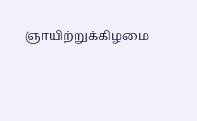ஞாயிற்றுக்கிழமை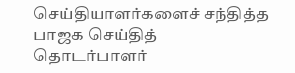செய்தியாளர்களைச் சந்தித்த பாஜக செய்தித் தொடர்பாளர்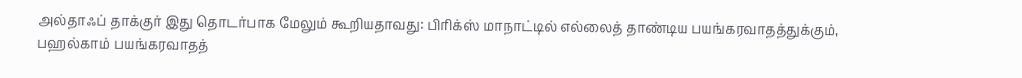அல்தாஃப் தாக்குர் இது தொடர்பாக மேலும் கூறியதாவது: பிரிக்ஸ் மாநாட்டில் எல்லைத் தாண்டிய பயங்கரவாதத்துக்கும், பஹல்காம் பயங்கரவாதத்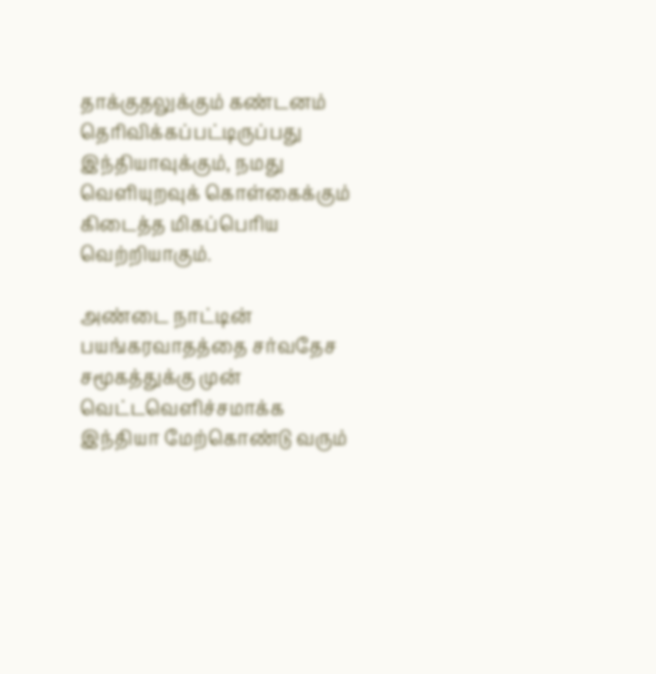தாக்குதலுக்கும் கண்டனம் தெரிவிக்கப்பட்டிருப்பது இந்தியாவுக்கும், நமது வெளியுறவுக் கொள்கைக்கும் கிடைத்த மிகப்பெரிய வெற்றியாகும்.

அண்டை நாட்டின் பயங்கரவாதத்தை சர்வதேச சமூகத்துக்கு முன் வெட்டவெளிச்சமாக்க இந்தியா மேற்கொண்டு வரும்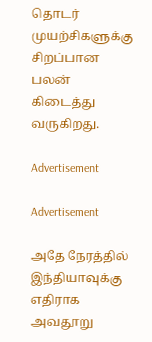தொடர் முயற்சிகளுக்கு சிறப்பான பலன் கிடைத்து வருகிறது.

Advertisement

Advertisement

அதே நேரத்தில் இந்தியாவுக்கு எதிராக அவதூறு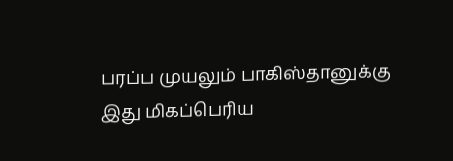பரப்ப முயலும் பாகிஸ்தானுக்கு இது மிகப்பெரிய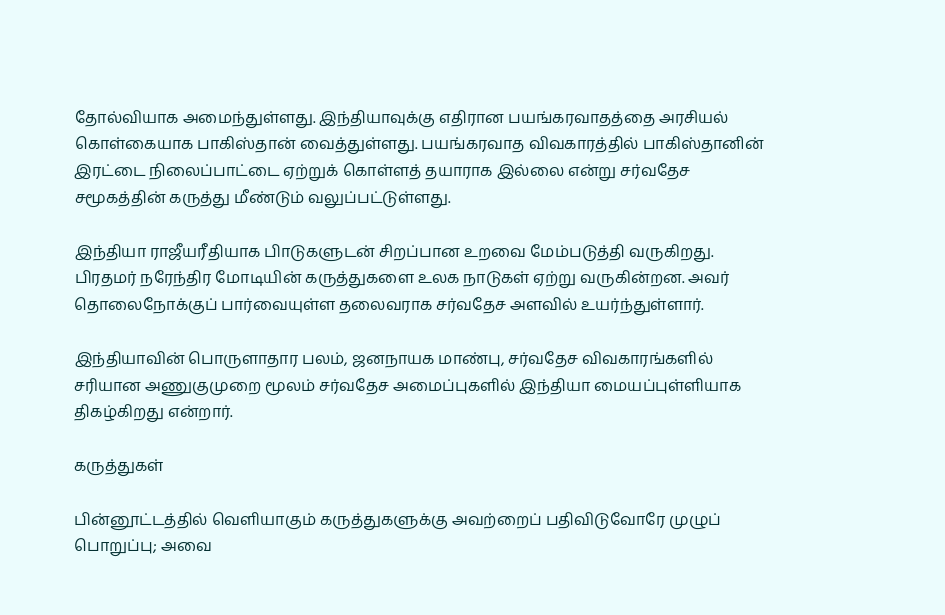தோல்வியாக அமைந்துள்ளது. இந்தியாவுக்கு எதிரான பயங்கரவாதத்தை அரசியல் கொள்கையாக பாகிஸ்தான் வைத்துள்ளது. பயங்கரவாத விவகாரத்தில் பாகிஸ்தானின் இரட்டை நிலைப்பாட்டை ஏற்றுக் கொள்ளத் தயாராக இல்லை என்று சர்வதேச சமூகத்தின் கருத்து மீண்டும் வலுப்பட்டுள்ளது.

இந்தியா ராஜீயரீதியாக பிாடுகளுடன் சிறப்பான உறவை மேம்படுத்தி வருகிறது. பிரதமர் நரேந்திர மோடியின் கருத்துகளை உலக நாடுகள் ஏற்று வருகின்றன. அவர் தொலைநோக்குப் பார்வையுள்ள தலைவராக சர்வதேச அளவில் உயர்ந்துள்ளார்.

இந்தியாவின் பொருளாதார பலம், ஜனநாயக மாண்பு, சர்வதேச விவகாரங்களில் சரியான அணுகுமுறை மூலம் சர்வதேச அமைப்புகளில் இந்தியா மையப்புள்ளியாக திகழ்கிறது என்றார்.

கருத்துகள்

பின்னூட்டத்தில் வெளியாகும் கருத்துகளுக்கு அவற்றைப் பதிவிடுவோரே முழுப் பொறுப்பு; அவை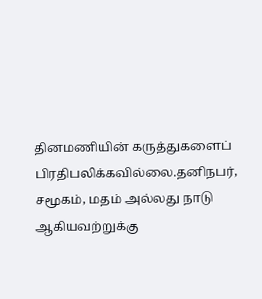தினமணியின் கருத்துகளைப் பிரதிபலிக்கவில்லை.தனிநபர், சமூகம், மதம் அல்லது நாடு ஆகியவற்றுக்கு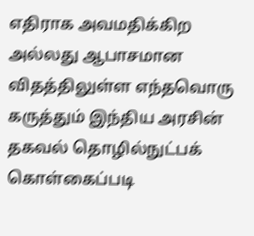எதிராக அவமதிக்கிற அல்லது ஆபாசமான விதத்திலுள்ள எந்தவொரு கருத்தும் இந்திய அரசின் தகவல் தொழில்நுட்பக் கொள்கைப்படி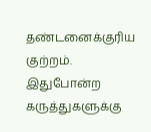தண்டனைக்குரிய குற்றம். இதுபோன்ற கருத்துகளுக்கு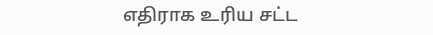எதிராக உரிய சட்ட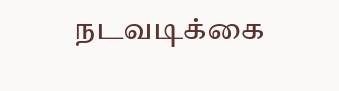நடவடிக்கை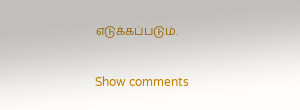எடுக்கப்படும்.

Show comments